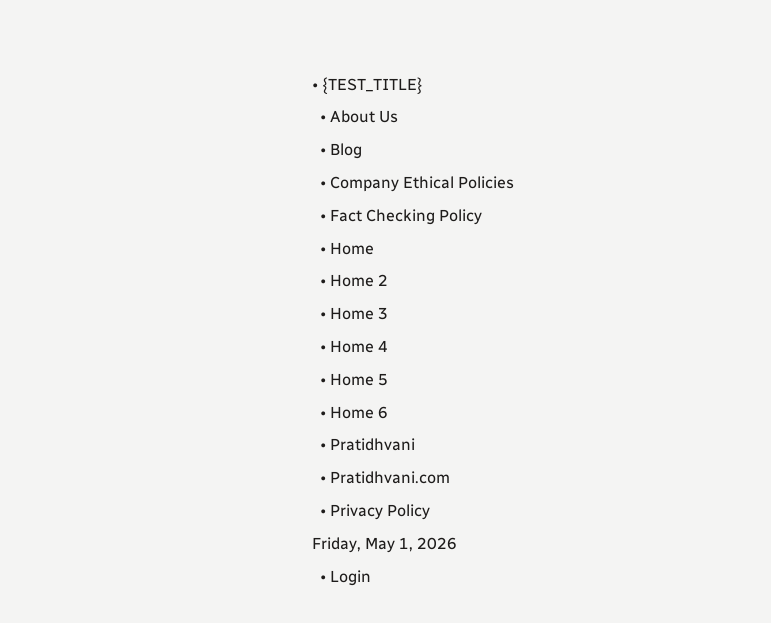• {TEST_TITLE}
  • About Us
  • Blog
  • Company Ethical Policies
  • Fact Checking Policy
  • Home
  • Home 2
  • Home 3
  • Home 4
  • Home 5
  • Home 6
  • Pratidhvani
  • Pratidhvani.com
  • Privacy Policy
Friday, May 1, 2026
  • Login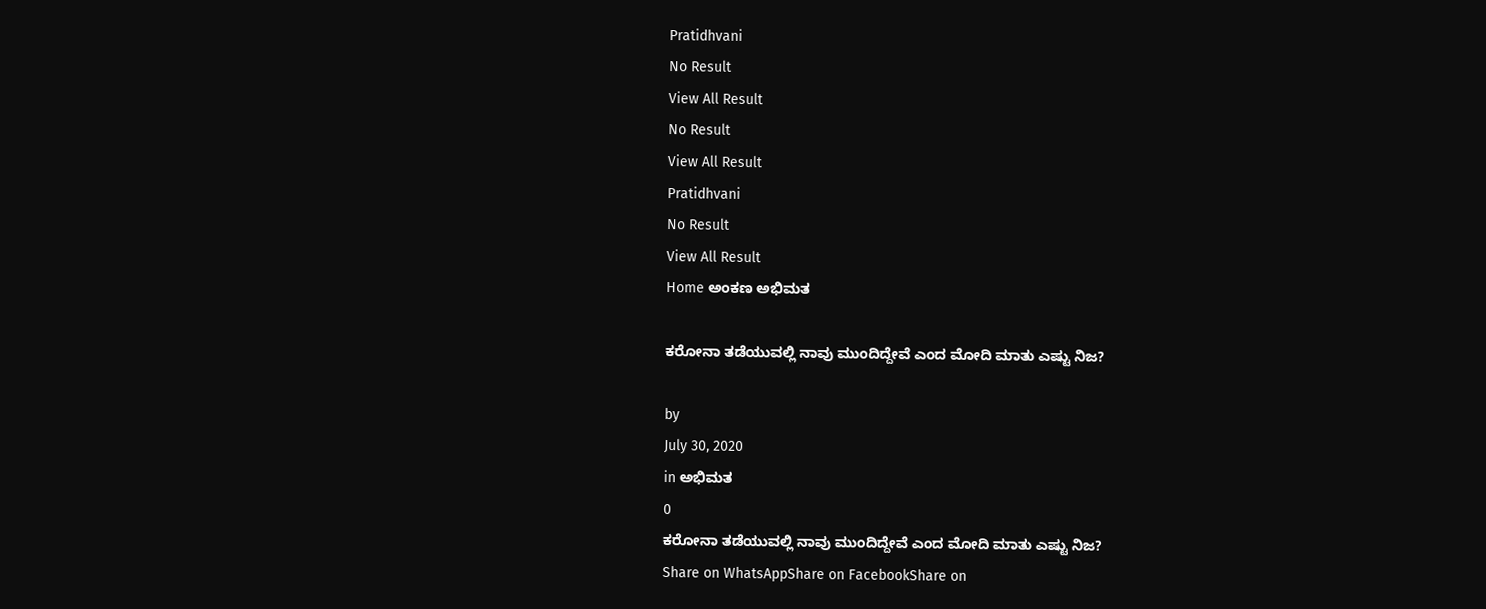Pratidhvani
No Result
View All Result
No Result
View All Result
Pratidhvani
No Result
View All Result
Home ಅಂಕಣ ಅಭಿಮತ

ಕರೋನಾ ತಡೆಯುವಲ್ಲಿ ನಾವು ಮುಂದಿದ್ದೇವೆ ಎಂದ ಮೋದಿ ಮಾತು ಎಷ್ಟು ನಿಜ?

by
July 30, 2020
in ಅಭಿಮತ
0
ಕರೋನಾ ತಡೆಯುವಲ್ಲಿ ನಾವು ಮುಂದಿದ್ದೇವೆ ಎಂದ ಮೋದಿ ಮಾತು ಎಷ್ಟು ನಿಜ?
Share on WhatsAppShare on FacebookShare on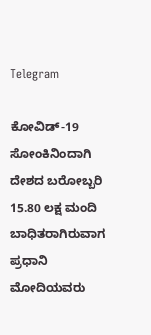Telegram

ಕೋವಿಡ್-19 ಸೋಂಕಿನಿಂದಾಗಿ ದೇಶದ ಬರೋಬ್ಬರಿ 15.80 ಲಕ್ಷ ಮಂದಿ ಬಾಧಿತರಾಗಿರುವಾಗ ಪ್ರಧಾನಿ ಮೋದಿಯವರು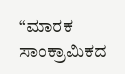“ಮಾರಕ ಸಾಂಕ್ರಾಮಿಕದ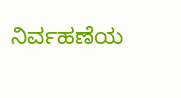ನಿರ್ವಹಣೆಯ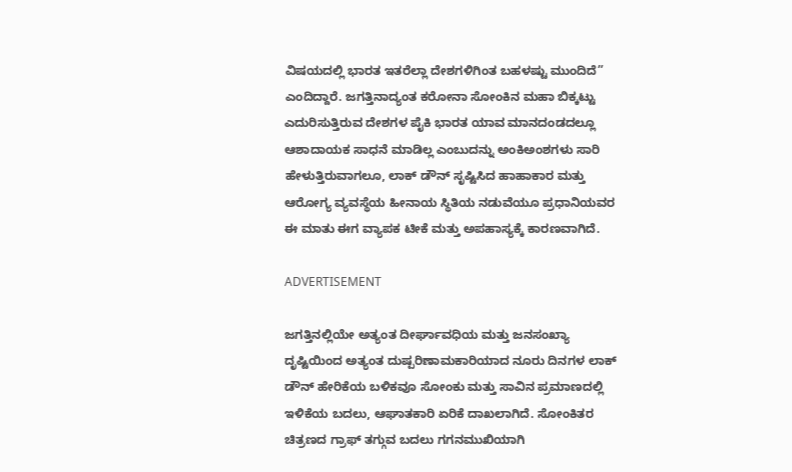ವಿಷಯದಲ್ಲಿ ಭಾರತ ಇತರೆಲ್ಲಾ ದೇಶಗಳಿಗಿಂತ ಬಹಳಷ್ಟು ಮುಂದಿದೆ” ಎಂದಿದ್ದಾರೆ. ಜಗತ್ತಿನಾದ್ಯಂತ ಕರೋನಾ ಸೋಂಕಿನ ಮಹಾ ಬಿಕ್ಕಟ್ಟು ಎದುರಿಸುತ್ತಿರುವ ದೇಶಗಳ ಪೈಕಿ ಭಾರತ ಯಾವ ಮಾನದಂಡದಲ್ಲೂ ಆಶಾದಾಯಕ ಸಾಧನೆ ಮಾಡಿಲ್ಲ ಎಂಬುದನ್ನು ಅಂಕಿಅಂಶಗಳು ಸಾರಿ ಹೇಳುತ್ತಿರುವಾಗಲೂ, ಲಾಕ್ ಡೌನ್ ಸೃಷ್ಟಿಸಿದ ಹಾಹಾಕಾರ ಮತ್ತು ಆರೋಗ್ಯ ವ್ಯವಸ್ಥೆಯ ಹೀನಾಯ ಸ್ಥಿತಿಯ ನಡುವೆಯೂ ಪ್ರಧಾನಿಯವರ ಈ ಮಾತು ಈಗ ವ್ಯಾಪಕ ಟೀಕೆ ಮತ್ತು ಅಪಹಾಸ್ಯಕ್ಕೆ ಕಾರಣವಾಗಿದೆ.

ADVERTISEMENT

ಜಗತ್ತಿನಲ್ಲಿಯೇ ಅತ್ಯಂತ ದೀರ್ಘಾವಧಿಯ ಮತ್ತು ಜನಸಂಖ್ಯಾ ದೃಷ್ಟಿಯಿಂದ ಅತ್ಯಂತ ದುಷ್ಪರಿಣಾಮಕಾರಿಯಾದ ನೂರು ದಿನಗಳ ಲಾಕ್ ಡೌನ್ ಹೇರಿಕೆಯ ಬಳಿಕವೂ ಸೋಂಕು ಮತ್ತು ಸಾವಿನ ಪ್ರಮಾಣದಲ್ಲಿ ಇಳಿಕೆಯ ಬದಲು, ಆಘಾತಕಾರಿ ಏರಿಕೆ ದಾಖಲಾಗಿದೆ. ಸೋಂಕಿತರ ಚಿತ್ರಣದ ಗ್ರಾಫ್ ತಗ್ಗುವ ಬದಲು ಗಗನಮುಖಿಯಾಗಿ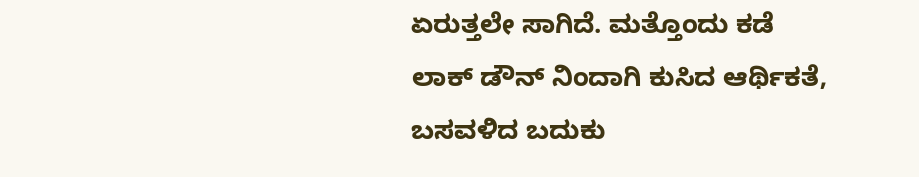ಏರುತ್ತಲೇ ಸಾಗಿದೆ. ಮತ್ತೊಂದು ಕಡೆ ಲಾಕ್ ಡೌನ್ ನಿಂದಾಗಿ ಕುಸಿದ ಆರ್ಥಿಕತೆ, ಬಸವಳಿದ ಬದುಕು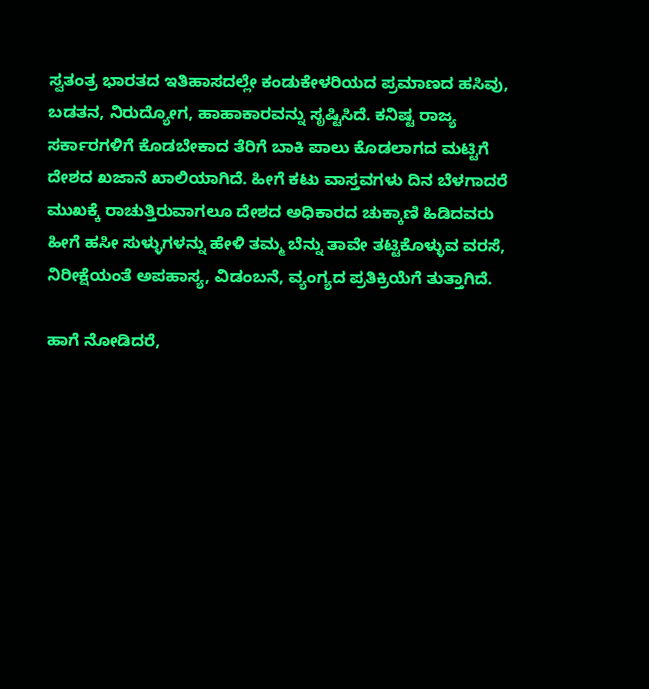ಸ್ವತಂತ್ರ ಭಾರತದ ಇತಿಹಾಸದಲ್ಲೇ ಕಂಡುಕೇಳರಿಯದ ಪ್ರಮಾಣದ ಹಸಿವು, ಬಡತನ, ನಿರುದ್ಯೋಗ, ಹಾಹಾಕಾರವನ್ನು ಸೃಷ್ಟಿಸಿದೆ. ಕನಿಷ್ಟ ರಾಜ್ಯ ಸರ್ಕಾರಗಳಿಗೆ ಕೊಡಬೇಕಾದ ತೆರಿಗೆ ಬಾಕಿ ಪಾಲು ಕೊಡಲಾಗದ ಮಟ್ಟಿಗೆ ದೇಶದ ಖಜಾನೆ ಖಾಲಿಯಾಗಿದೆ. ಹೀಗೆ ಕಟು ವಾಸ್ತವಗಳು ದಿನ ಬೆಳಗಾದರೆ ಮುಖಕ್ಕೆ ರಾಚುತ್ತಿರುವಾಗಲೂ ದೇಶದ ಅಧಿಕಾರದ ಚುಕ್ಕಾಣಿ ಹಿಡಿದವರು ಹೀಗೆ ಹಸೀ ಸುಳ್ಳುಗಳನ್ನು ಹೇಳಿ ತಮ್ಮ ಬೆನ್ನು ತಾವೇ ತಟ್ಟಿಕೊಳ್ಳುವ ವರಸೆ, ನಿರೀಕ್ಷೆಯಂತೆ ಅಪಹಾಸ್ಯ, ವಿಡಂಬನೆ, ವ್ಯಂಗ್ಯದ ಪ್ರತಿಕ್ರಿಯೆಗೆ ತುತ್ತಾಗಿದೆ.

ಹಾಗೆ ನೋಡಿದರೆ,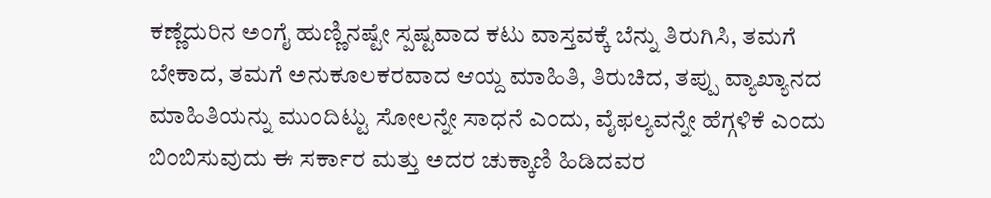ಕಣ್ಣೆದುರಿನ ಅಂಗೈ ಹುಣ್ಣಿನಷ್ಟೇ ಸ್ಪಷ್ಟವಾದ ಕಟು ವಾಸ್ತವಕ್ಕೆ ಬೆನ್ನು ತಿರುಗಿಸಿ, ತಮಗೆ ಬೇಕಾದ, ತಮಗೆ ಅನುಕೂಲಕರವಾದ ಆಯ್ದ ಮಾಹಿತಿ, ತಿರುಚಿದ, ತಪ್ಪು ವ್ಯಾಖ್ಯಾನದ ಮಾಹಿತಿಯನ್ನು ಮುಂದಿಟ್ಟು ಸೋಲನ್ನೇ ಸಾಧನೆ ಎಂದು, ವೈಫಲ್ಯವನ್ನೇ ಹೆಗ್ಗಳಿಕೆ ಎಂದು ಬಿಂಬಿಸುವುದು ಈ ಸರ್ಕಾರ ಮತ್ತು ಅದರ ಚುಕ್ಕಾಣಿ ಹಿಡಿದವರ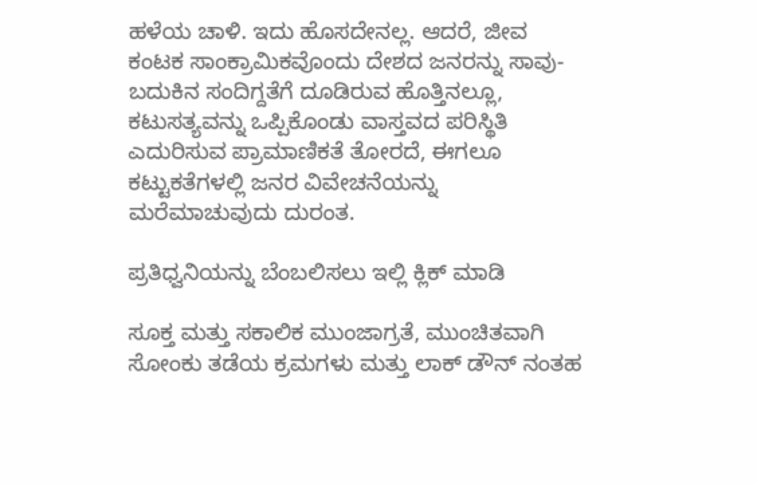ಹಳೆಯ ಚಾಳಿ. ಇದು ಹೊಸದೇನಲ್ಲ. ಆದರೆ, ಜೀವ ಕಂಟಕ ಸಾಂಕ್ರಾಮಿಕವೊಂದು ದೇಶದ ಜನರನ್ನು ಸಾವು-ಬದುಕಿನ ಸಂದಿಗ್ದತೆಗೆ ದೂಡಿರುವ ಹೊತ್ತಿನಲ್ಲೂ, ಕಟುಸತ್ಯವನ್ನು ಒಪ್ಪಿಕೊಂಡು ವಾಸ್ತವದ ಪರಿಸ್ಥಿತಿ ಎದುರಿಸುವ ಪ್ರಾಮಾಣಿಕತೆ ತೋರದೆ, ಈಗಲೂ ಕಟ್ಟುಕತೆಗಳಲ್ಲಿ ಜನರ ವಿವೇಚನೆಯನ್ನು ಮರೆಮಾಚುವುದು ದುರಂತ.

ಪ್ರತಿಧ್ವನಿಯನ್ನು ಬೆಂಬಲಿಸಲು ಇಲ್ಲಿ ಕ್ಲಿಕ್‌ ಮಾಡಿ

ಸೂಕ್ತ ಮತ್ತು ಸಕಾಲಿಕ ಮುಂಜಾಗ್ರತೆ, ಮುಂಚಿತವಾಗಿ ಸೋಂಕು ತಡೆಯ ಕ್ರಮಗಳು ಮತ್ತು ಲಾಕ್ ಡೌನ್ ನಂತಹ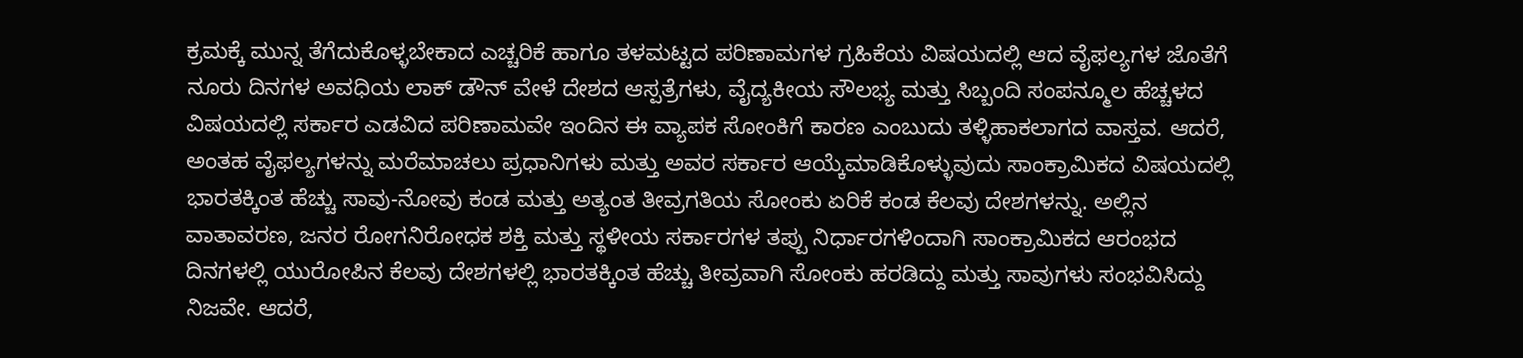ಕ್ರಮಕ್ಕೆ ಮುನ್ನ ತೆಗೆದುಕೊಳ್ಳಬೇಕಾದ ಎಚ್ಚರಿಕೆ ಹಾಗೂ ತಳಮಟ್ಟದ ಪರಿಣಾಮಗಳ ಗ್ರಹಿಕೆಯ ವಿಷಯದಲ್ಲಿ ಆದ ವೈಫಲ್ಯಗಳ ಜೊತೆಗೆ ನೂರು ದಿನಗಳ ಅವಧಿಯ ಲಾಕ್ ಡೌನ್ ವೇಳೆ ದೇಶದ ಆಸ್ಪತ್ರೆಗಳು, ವೈದ್ಯಕೀಯ ಸೌಲಭ್ಯ ಮತ್ತು ಸಿಬ್ಬಂದಿ ಸಂಪನ್ಮೂಲ ಹೆಚ್ಚಳದ ವಿಷಯದಲ್ಲಿ ಸರ್ಕಾರ ಎಡವಿದ ಪರಿಣಾಮವೇ ಇಂದಿನ ಈ ವ್ಯಾಪಕ ಸೋಂಕಿಗೆ ಕಾರಣ ಎಂಬುದು ತಳ್ಳಿಹಾಕಲಾಗದ ವಾಸ್ತವ. ಆದರೆ, ಅಂತಹ ವೈಫಲ್ಯಗಳನ್ನು ಮರೆಮಾಚಲು ಪ್ರಧಾನಿಗಳು ಮತ್ತು ಅವರ ಸರ್ಕಾರ ಆಯ್ಕೆಮಾಡಿಕೊಳ್ಳುವುದು ಸಾಂಕ್ರಾಮಿಕದ ವಿಷಯದಲ್ಲಿ ಭಾರತಕ್ಕಿಂತ ಹೆಚ್ಚು ಸಾವು-ನೋವು ಕಂಡ ಮತ್ತು ಅತ್ಯಂತ ತೀವ್ರಗತಿಯ ಸೋಂಕು ಏರಿಕೆ ಕಂಡ ಕೆಲವು ದೇಶಗಳನ್ನು. ಅಲ್ಲಿನ ವಾತಾವರಣ, ಜನರ ರೋಗನಿರೋಧಕ ಶಕ್ತಿ ಮತ್ತು ಸ್ಥಳೀಯ ಸರ್ಕಾರಗಳ ತಪ್ಪು ನಿರ್ಧಾರಗಳಿಂದಾಗಿ ಸಾಂಕ್ರಾಮಿಕದ ಆರಂಭದ ದಿನಗಳಲ್ಲಿ ಯುರೋಪಿನ ಕೆಲವು ದೇಶಗಳಲ್ಲಿ ಭಾರತಕ್ಕಿಂತ ಹೆಚ್ಚು ತೀವ್ರವಾಗಿ ಸೋಂಕು ಹರಡಿದ್ದು ಮತ್ತು ಸಾವುಗಳು ಸಂಭವಿಸಿದ್ದು ನಿಜವೇ. ಆದರೆ,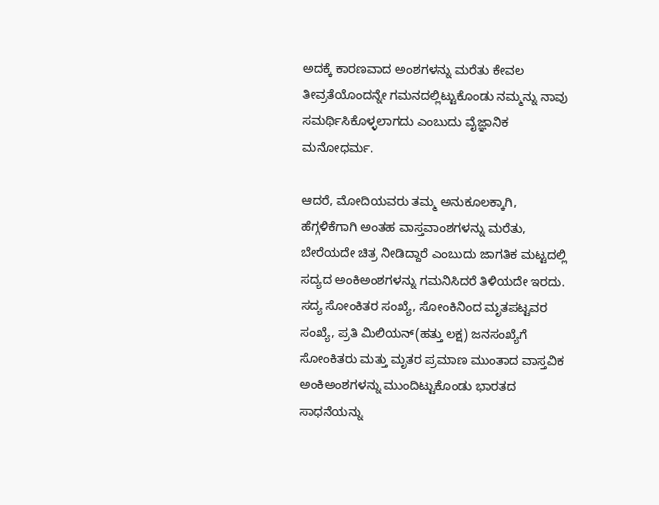ಅದಕ್ಕೆ ಕಾರಣವಾದ ಅಂಶಗಳನ್ನು ಮರೆತು ಕೇವಲ ತೀವ್ರತೆಯೊಂದನ್ನೇ ಗಮನದಲ್ಲಿಟ್ಟುಕೊಂಡು ನಮ್ಮನ್ನು ನಾವು ಸಮರ್ಥಿಸಿಕೊಳ್ಳಲಾಗದು ಎಂಬುದು ವೈಜ್ಞಾನಿಕ ಮನೋಧರ್ಮ.

ಆದರೆ, ಮೋದಿಯವರು ತಮ್ಮ ಅನುಕೂಲಕ್ಕಾಗಿ, ಹೆಗ್ಗಳಿಕೆಗಾಗಿ ಅಂತಹ ವಾಸ್ತವಾಂಶಗಳನ್ನು ಮರೆತು, ಬೇರೆಯದೇ ಚಿತ್ರ ನೀಡಿದ್ದಾರೆ ಎಂಬುದು ಜಾಗತಿಕ ಮಟ್ಟದಲ್ಲಿ ಸದ್ಯದ ಅಂಕಿಅಂಶಗಳನ್ನು ಗಮನಿಸಿದರೆ ತಿಳಿಯದೇ ಇರದು. ಸದ್ಯ ಸೋಂಕಿತರ ಸಂಖ್ಯೆ, ಸೋಂಕಿನಿಂದ ಮೃತಪಟ್ಟವರ ಸಂಖ್ಯೆ, ಪ್ರತಿ ಮಿಲಿಯನ್(ಹತ್ತು ಲಕ್ಷ) ಜನಸಂಖ್ಯೆಗೆ ಸೋಂಕಿತರು ಮತ್ತು ಮೃತರ ಪ್ರಮಾಣ ಮುಂತಾದ ವಾಸ್ತವಿಕ ಅಂಕಿಅಂಶಗಳನ್ನು ಮುಂದಿಟ್ಟುಕೊಂಡು ಭಾರತದ ಸಾಧನೆಯನ್ನು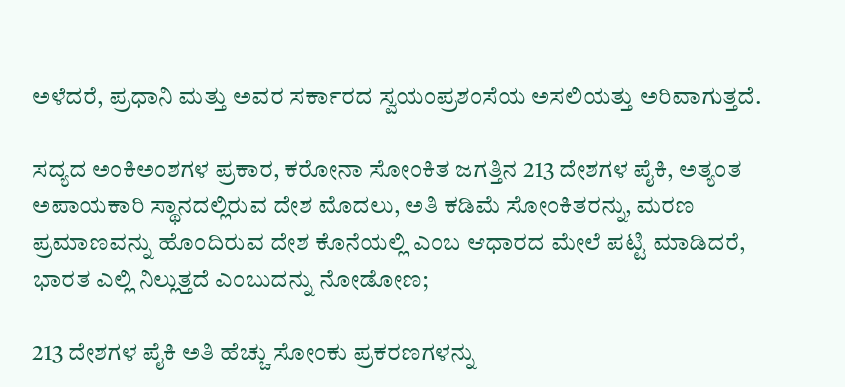ಅಳೆದರೆ, ಪ್ರಧಾನಿ ಮತ್ತು ಅವರ ಸರ್ಕಾರದ ಸ್ವಯಂಪ್ರಶಂಸೆಯ ಅಸಲಿಯತ್ತು ಅರಿವಾಗುತ್ತದೆ.

ಸದ್ಯದ ಅಂಕಿಅಂಶಗಳ ಪ್ರಕಾರ, ಕರೋನಾ ಸೋಂಕಿತ ಜಗತ್ತಿನ 213 ದೇಶಗಳ ಪೈಕಿ, ಅತ್ಯಂತ ಅಪಾಯಕಾರಿ ಸ್ಥಾನದಲ್ಲಿರುವ ದೇಶ ಮೊದಲು, ಅತಿ ಕಡಿಮೆ ಸೋಂಕಿತರನ್ನು, ಮರಣ ಪ್ರಮಾಣವನ್ನು ಹೊಂದಿರುವ ದೇಶ ಕೊನೆಯಲ್ಲಿ ಎಂಬ ಆಧಾರದ ಮೇಲೆ ಪಟ್ಟಿ ಮಾಡಿದರೆ, ಭಾರತ ಎಲ್ಲಿ ನಿಲ್ಲುತ್ತದೆ ಎಂಬುದನ್ನು ನೋಡೋಣ;

213 ದೇಶಗಳ ಪೈಕಿ ಅತಿ ಹೆಚ್ಚು ಸೋಂಕು ಪ್ರಕರಣಗಳನ್ನು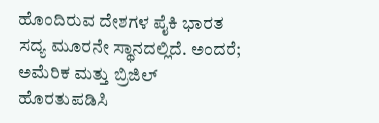ಹೊಂದಿರುವ ದೇಶಗಳ ಪೈಕಿ ಭಾರತ ಸದ್ಯ ಮೂರನೇ ಸ್ಥಾನದಲ್ಲಿದೆ. ಅಂದರೆ; ಅಮೆರಿಕ ಮತ್ತು ಬ್ರಿಜಿಲ್ ಹೊರತುಪಡಿಸಿ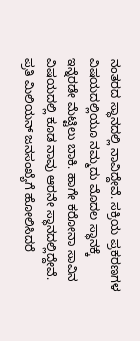ನಂತರದ ಸ್ಥಾನದಲ್ಲಿ ನಾವಿದ್ದೇವೆ. ಸಕ್ರಿಯ ಪ್ರಕರಣಗಳ ವಿಷಯದಲ್ಲಿಯೂ ನಮ್ಮದು ಮೊದಲ ಸ್ಥಾನಕ್ಕೆ ಇನ್ನೆರಡೇ ಮೆಟ್ಟಿಲು ಬಾಕಿ. ಹಾಗೇ ಕರೋನಾ ಸಾವಿನ ವಿಷಯದಲ್ಲಿ ಕೂಡ ನಾವು ಆರನೇ ಸ್ಥಾನದಲ್ಲಿದ್ದೇವೆ. ಪ್ರತಿ ಮಿಲಿಯನ್ ಜನಸಂಖ್ಯೆಗೆ ಹೋಲಿಸಿದರೆ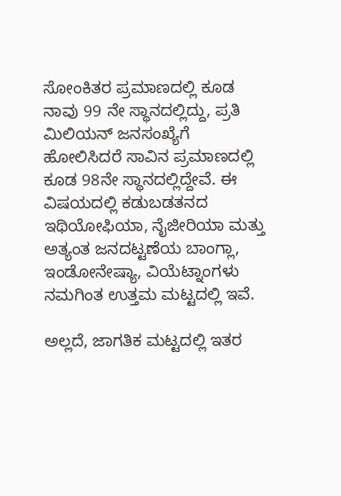ಸೋಂಕಿತರ ಪ್ರಮಾಣದಲ್ಲಿ ಕೂಡ ನಾವು 99 ನೇ ಸ್ಥಾನದಲ್ಲಿದ್ದು, ಪ್ರತಿ ಮಿಲಿಯನ್ ಜನಸಂಖ್ಯೆಗೆ ಹೋಲಿಸಿದರೆ ಸಾವಿನ ಪ್ರಮಾಣದಲ್ಲಿ ಕೂಡ 98ನೇ ಸ್ಥಾನದಲ್ಲಿದ್ದೇವೆ. ಈ ವಿಷಯದಲ್ಲಿ ಕಡುಬಡತನದ ಇಥಿಯೋಫಿಯಾ, ನೈಜೀರಿಯಾ ಮತ್ತು ಅತ್ಯಂತ ಜನದಟ್ಟಣೆಯ ಬಾಂಗ್ಲಾ, ಇಂಡೋನೇಷ್ಯಾ, ವಿಯೆಟ್ನಾಂಗಳು ನಮಗಿಂತ ಉತ್ತಮ ಮಟ್ಟದಲ್ಲಿ ಇವೆ.

ಅಲ್ಲದೆ, ಜಾಗತಿಕ ಮಟ್ಟದಲ್ಲಿ ಇತರ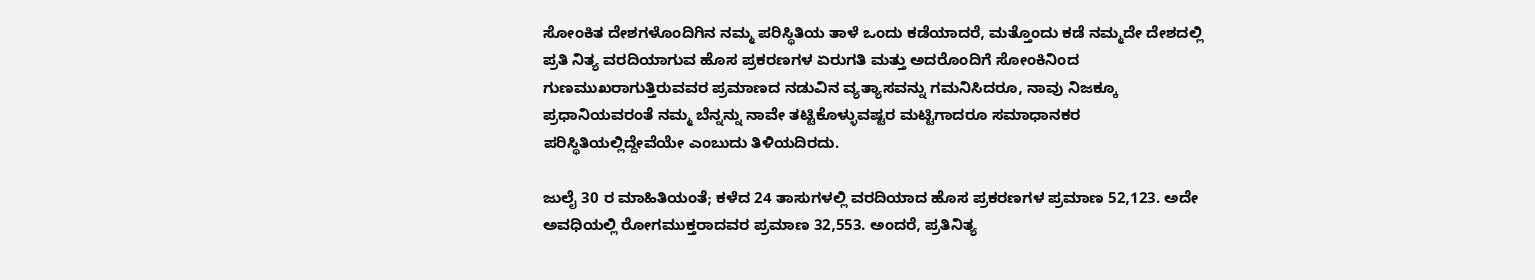ಸೋಂಕಿತ ದೇಶಗಳೊಂದಿಗಿನ ನಮ್ಮ ಪರಿಸ್ಥಿತಿಯ ತಾಳೆ ಒಂದು ಕಡೆಯಾದರೆ, ಮತ್ತೊಂದು ಕಡೆ ನಮ್ಮದೇ ದೇಶದಲ್ಲಿ ಪ್ರತಿ ನಿತ್ಯ ವರದಿಯಾಗುವ ಹೊಸ ಪ್ರಕರಣಗಳ ಏರುಗತಿ ಮತ್ತು ಅದರೊಂದಿಗೆ ಸೋಂಕಿನಿಂದ ಗುಣಮುಖರಾಗುತ್ತಿರುವವರ ಪ್ರಮಾಣದ ನಡುವಿನ ವ್ಯತ್ಯಾಸವನ್ನು ಗಮನಿಸಿದರೂ, ನಾವು ನಿಜಕ್ಕೂ ಪ್ರಧಾನಿಯವರಂತೆ ನಮ್ಮ ಬೆನ್ನನ್ನು ನಾವೇ ತಟ್ಟಿಕೊಳ್ಳುವಷ್ಟರ ಮಟ್ಟಿಗಾದರೂ ಸಮಾಧಾನಕರ ಪರಿಸ್ಥಿತಿಯಲ್ಲಿದ್ದೇವೆಯೇ ಎಂಬುದು ತಿಳಿಯದಿರದು.

ಜುಲೈ 30 ರ ಮಾಹಿತಿಯಂತೆ; ಕಳೆದ 24 ತಾಸುಗಳಲ್ಲಿ ವರದಿಯಾದ ಹೊಸ ಪ್ರಕರಣಗಳ ಪ್ರಮಾಣ 52,123. ಅದೇ ಅವಧಿಯಲ್ಲಿ ರೋಗಮುಕ್ತರಾದವರ ಪ್ರಮಾಣ 32,553. ಅಂದರೆ, ಪ್ರತಿನಿತ್ಯ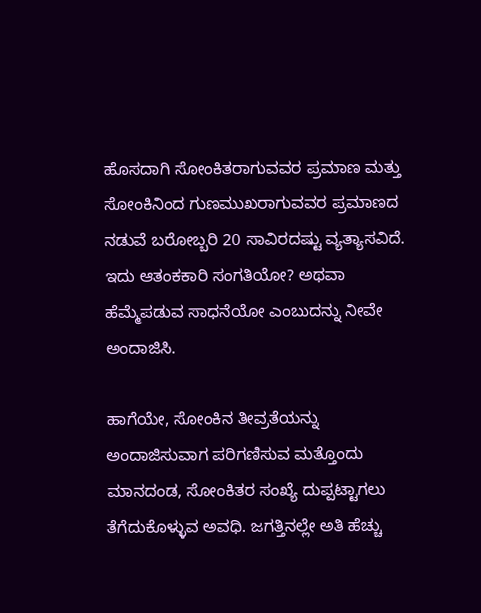ಹೊಸದಾಗಿ ಸೋಂಕಿತರಾಗುವವರ ಪ್ರಮಾಣ ಮತ್ತು ಸೋಂಕಿನಿಂದ ಗುಣಮುಖರಾಗುವವರ ಪ್ರಮಾಣದ ನಡುವೆ ಬರೋಬ್ಬರಿ 20 ಸಾವಿರದಷ್ಟು ವ್ಯತ್ಯಾಸವಿದೆ. ಇದು ಆತಂಕಕಾರಿ ಸಂಗತಿಯೋ? ಅಥವಾ ಹೆಮ್ಮೆಪಡುವ ಸಾಧನೆಯೋ ಎಂಬುದನ್ನು ನೀವೇ ಅಂದಾಜಿಸಿ.

ಹಾಗೆಯೇ, ಸೋಂಕಿನ ತೀವ್ರತೆಯನ್ನು ಅಂದಾಜಿಸುವಾಗ ಪರಿಗಣಿಸುವ ಮತ್ತೊಂದು ಮಾನದಂಡ, ಸೋಂಕಿತರ ಸಂಖ್ಯೆ ದುಪ್ಪಟ್ಟಾಗಲು ತೆಗೆದುಕೊಳ್ಳುವ ಅವಧಿ. ಜಗತ್ತಿನಲ್ಲೇ ಅತಿ ಹೆಚ್ಚು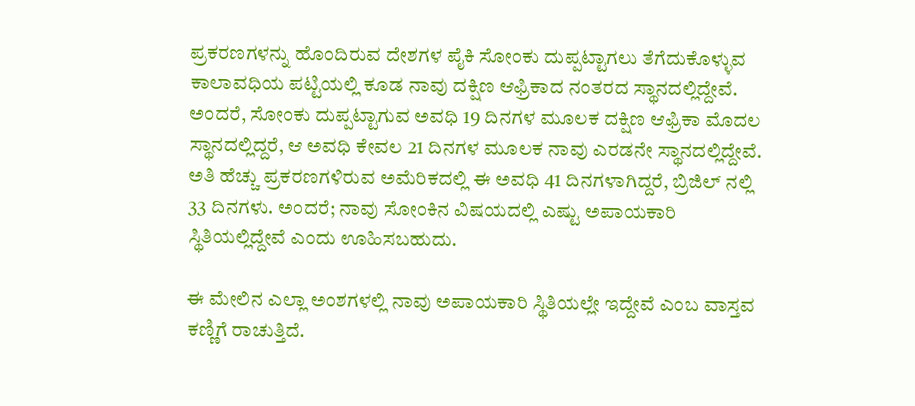ಪ್ರಕರಣಗಳನ್ನು ಹೊಂದಿರುವ ದೇಶಗಳ ಪೈಕಿ ಸೋಂಕು ದುಪ್ಪಟ್ಟಾಗಲು ತೆಗೆದುಕೊಳ್ಳುವ ಕಾಲಾವಧಿಯ ಪಟ್ಟಿಯಲ್ಲಿ ಕೂಡ ನಾವು ದಕ್ಷಿಣ ಆಫ್ರಿಕಾದ ನಂತರದ ಸ್ಥಾನದಲ್ಲಿದ್ದೇವೆ. ಅಂದರೆ, ಸೋಂಕು ದುಪ್ಪಟ್ಟಾಗುವ ಅವಧಿ 19 ದಿನಗಳ ಮೂಲಕ ದಕ್ಷಿಣ ಆಫ್ರಿಕಾ ಮೊದಲ ಸ್ಥಾನದಲ್ಲಿದ್ದರೆ, ಆ ಅವಧಿ ಕೇವಲ 21 ದಿನಗಳ ಮೂಲಕ ನಾವು ಎರಡನೇ ಸ್ಥಾನದಲ್ಲಿದ್ದೇವೆ. ಅತಿ ಹೆಚ್ಚು ಪ್ರಕರಣಗಳಿರುವ ಅಮೆರಿಕದಲ್ಲಿ ಈ ಅವಧಿ 41 ದಿನಗಳಾಗಿದ್ದರೆ, ಬ್ರಿಜಿಲ್ ನಲ್ಲಿ 33 ದಿನಗಳು. ಅಂದರೆ; ನಾವು ಸೋಂಕಿನ ವಿಷಯದಲ್ಲಿ ಎಷ್ಟು ಅಪಾಯಕಾರಿ ಸ್ಥಿತಿಯಲ್ಲಿದ್ದೇವೆ ಎಂದು ಊಹಿಸಬಹುದು.

ಈ ಮೇಲಿನ ಎಲ್ಲಾ ಅಂಶಗಳಲ್ಲಿ ನಾವು ಅಪಾಯಕಾರಿ ಸ್ಥಿತಿಯಲ್ಲೇ ಇದ್ದೇವೆ ಎಂಬ ವಾಸ್ತವ ಕಣ್ಣಿಗೆ ರಾಚುತ್ತಿದೆ.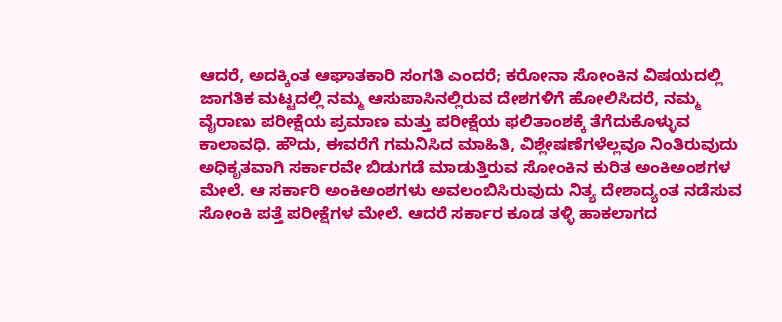ಆದರೆ, ಅದಕ್ಕಿಂತ ಆಘಾತಕಾರಿ ಸಂಗತಿ ಎಂದರೆ; ಕರೋನಾ ಸೋಂಕಿನ ವಿಷಯದಲ್ಲಿ ಜಾಗತಿಕ ಮಟ್ಟದಲ್ಲಿ ನಮ್ಮ ಆಸುಪಾಸಿನಲ್ಲಿರುವ ದೇಶಗಳಿಗೆ ಹೋಲಿಸಿದರೆ, ನಮ್ಮ ವೈರಾಣು ಪರೀಕ್ಷೆಯ ಪ್ರಮಾಣ ಮತ್ತು ಪರೀಕ್ಷೆಯ ಫಲಿತಾಂಶಕ್ಕೆ ತೆಗೆದುಕೊಳ್ಳುವ ಕಾಲಾವಧಿ. ಹೌದು, ಈವರೆಗೆ ಗಮನಿಸಿದ ಮಾಹಿತಿ, ವಿಶ್ಲೇಷಣೆಗಳೆಲ್ಲವೂ ನಿಂತಿರುವುದು ಅಧಿಕೃತವಾಗಿ ಸರ್ಕಾರವೇ ಬಿಡುಗಡೆ ಮಾಡುತ್ತಿರುವ ಸೋಂಕಿನ ಕುರಿತ ಅಂಕಿಅಂಶಗಳ ಮೇಲೆ. ಆ ಸರ್ಕಾರಿ ಅಂಕಿಅಂಶಗಳು ಅವಲಂಬಿಸಿರುವುದು ನಿತ್ಯ ದೇಶಾದ್ಯಂತ ನಡೆಸುವ ಸೋಂಕಿ ಪತ್ತೆ ಪರೀಕ್ಷೆಗಳ ಮೇಲೆ. ಆದರೆ ಸರ್ಕಾರ ಕೂಡ ತಳ್ಳಿ ಹಾಕಲಾಗದ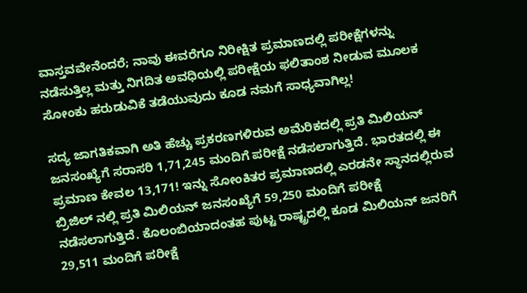ವಾಸ್ತವವೇನೆಂದರೆ; ನಾವು ಈವರೆಗೂ ನಿರೀಕ್ಷಿತ ಪ್ರಮಾಣದಲ್ಲಿ ಪರೀಕ್ಷೆಗಳನ್ನು ನಡೆಸುತ್ತಿಲ್ಲ ಮತ್ತು ನಿಗದಿತ ಅವಧಿಯಲ್ಲಿ ಪರೀಕ್ಷೆಯ ಫಲಿತಾಂಶ ನೀಡುವ ಮೂಲಕ ಸೋಂಕು ಹರುಡುವಿಕೆ ತಡೆಯುವುದು ಕೂಡ ನಮಗೆ ಸಾಧ್ಯವಾಗಿಲ್ಲ!

ಸದ್ಯ ಜಾಗತಿಕವಾಗಿ ಅತಿ ಹೆಚ್ಚು ಪ್ರಕರಣಗಳಿರುವ ಅಮೆರಿಕದಲ್ಲಿ ಪ್ರತಿ ಮಿಲಿಯನ್ ಜನಸಂಖ್ಯೆಗೆ ಸರಾಸರಿ 1,71,245 ಮಂದಿಗೆ ಪರೀಕ್ಷೆ ನಡೆಸಲಾಗುತ್ತಿದೆ. ಭಾರತದಲ್ಲಿ ಈ ಪ್ರಮಾಣ ಕೇವಲ 13,171! ಇನ್ನು ಸೋಂಕಿತರ ಪ್ರಮಾಣದಲ್ಲಿ ಎರಡನೇ ಸ್ಥಾನದಲ್ಲಿರುವ ಬ್ರಿಜಿಲ್ ನಲ್ಲಿ ಪ್ರತಿ ಮಿಲಿಯನ್ ಜನಸಂಖ್ಯೆಗೆ 59,250 ಮಂದಿಗೆ ಪರೀಕ್ಷೆ ನಡೆಸಲಾಗುತ್ತಿದೆ. ಕೊಲಂಬಿಯಾದಂತಹ ಪುಟ್ಟ ರಾಷ್ಟ್ರದಲ್ಲಿ ಕೂಡ ಮಿಲಿಯನ್ ಜನರಿಗೆ 29,511 ಮಂದಿಗೆ ಪರೀಕ್ಷೆ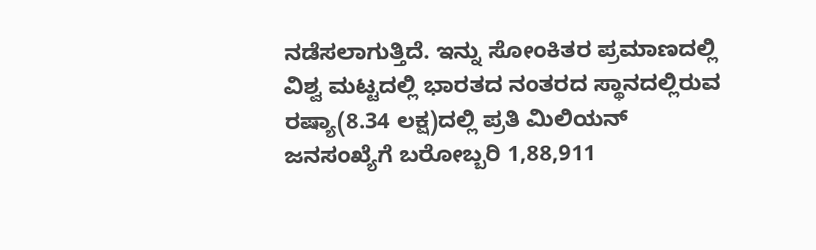ನಡೆಸಲಾಗುತ್ತಿದೆ. ಇನ್ನು ಸೋಂಕಿತರ ಪ್ರಮಾಣದಲ್ಲಿ ವಿಶ್ವ ಮಟ್ಟದಲ್ಲಿ ಭಾರತದ ನಂತರದ ಸ್ಥಾನದಲ್ಲಿರುವ ರಷ್ಯಾ(8.34 ಲಕ್ಷ)ದಲ್ಲಿ ಪ್ರತಿ ಮಿಲಿಯನ್ ಜನಸಂಖ್ಯೆಗೆ ಬರೋಬ್ಬರಿ 1,88,911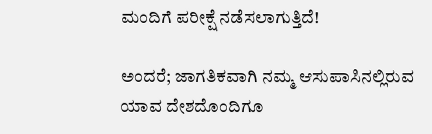ಮಂದಿಗೆ ಪರೀಕ್ಷೆ ನಡೆಸಲಾಗುತ್ತಿದೆ!

ಅಂದರೆ; ಜಾಗತಿಕವಾಗಿ ನಮ್ಮ ಆಸುಪಾಸಿನಲ್ಲಿರುವ ಯಾವ ದೇಶದೊಂದಿಗೂ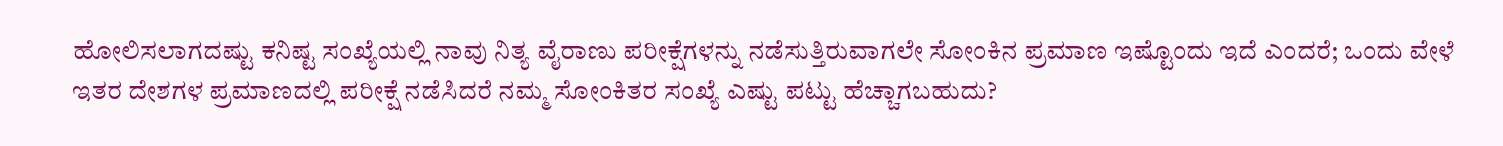ಹೋಲಿಸಲಾಗದಷ್ಟು ಕನಿಷ್ಟ ಸಂಖ್ಯೆಯಲ್ಲಿ ನಾವು ನಿತ್ಯ ವೈರಾಣು ಪರೀಕ್ಷೆಗಳನ್ನು ನಡೆಸುತ್ತಿರುವಾಗಲೇ ಸೋಂಕಿನ ಪ್ರಮಾಣ ಇಷ್ಟೊಂದು ಇದೆ ಎಂದರೆ; ಒಂದು ವೇಳೆ ಇತರ ದೇಶಗಳ ಪ್ರಮಾಣದಲ್ಲಿ ಪರೀಕ್ಷೆ ನಡೆಸಿದರೆ ನಮ್ಮ ಸೋಂಕಿತರ ಸಂಖ್ಯೆ ಎಷ್ಟು ಪಟ್ಟು ಹೆಚ್ಚಾಗಬಹುದು?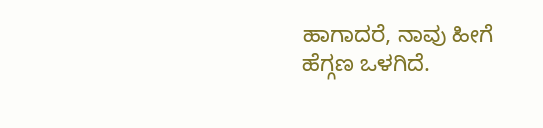ಹಾಗಾದರೆ, ನಾವು ಹೀಗೆ ಹೆಗ್ಗಣ ಒಳಗಿದೆ.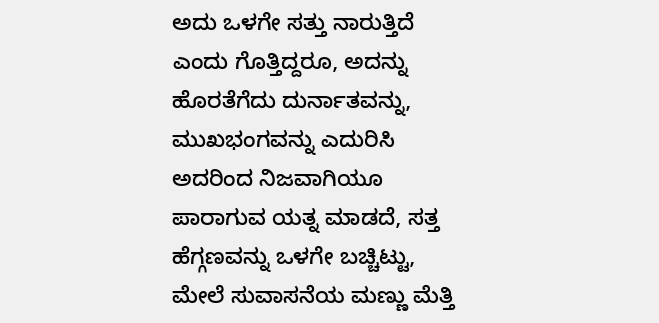ಅದು ಒಳಗೇ ಸತ್ತು ನಾರುತ್ತಿದೆ ಎಂದು ಗೊತ್ತಿದ್ದರೂ, ಅದನ್ನು ಹೊರತೆಗೆದು ದುರ್ನಾತವನ್ನು, ಮುಖಭಂಗವನ್ನು ಎದುರಿಸಿ ಅದರಿಂದ ನಿಜವಾಗಿಯೂ ಪಾರಾಗುವ ಯತ್ನ ಮಾಡದೆ, ಸತ್ತ ಹೆಗ್ಗಣವನ್ನು ಒಳಗೇ ಬಚ್ಚಿಟ್ಟು, ಮೇಲೆ ಸುವಾಸನೆಯ ಮಣ್ಣು ಮೆತ್ತಿ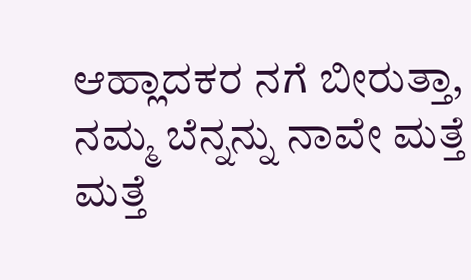ಆಹ್ಲಾದಕರ ನಗೆ ಬೀರುತ್ತಾ, ನಮ್ಮ ಬೆನ್ನನ್ನು ನಾವೇ ಮತ್ತೆ ಮತ್ತೆ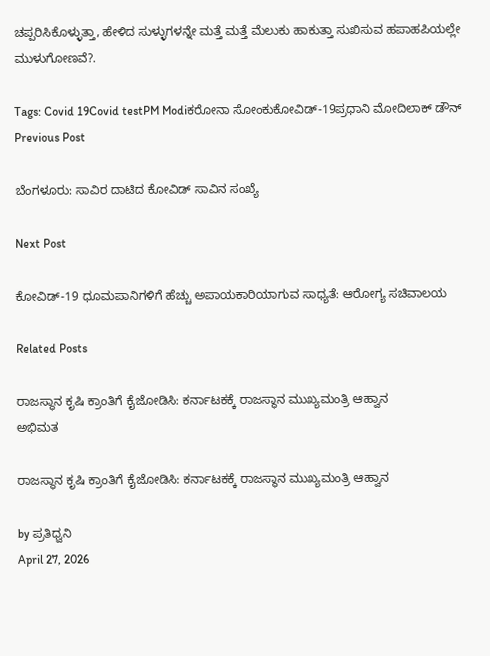ಚಪ್ಪರಿಸಿಕೊಳ್ಳುತ್ತಾ, ಹೇಳಿದ ಸುಳ್ಳುಗಳನ್ನೇ ಮತ್ತೆ ಮತ್ತೆ ಮೆಲುಕು ಹಾಕುತ್ತಾ ಸುಖಿಸುವ ಹಪಾಹಪಿಯಲ್ಲೇ ಮುಳುಗೋಣವೆ?.

Tags: Covid 19Covid testPM Modiಕರೋನಾ ಸೋಂಕುಕೋವಿಡ್-19ಪ್ರಧಾನಿ ಮೋದಿಲಾಕ್ ಡೌನ್
Previous Post

ಬೆಂಗಳೂರು: ಸಾವಿರ ದಾಟಿದ ಕೋವಿಡ್‌ ಸಾವಿನ ಸಂಖ್ಯೆ

Next Post

ಕೋವಿಡ್-19 ಧೂಮಪಾನಿಗಳಿಗೆ ಹೆಚ್ಚು ಅಪಾಯಕಾರಿಯಾಗುವ ಸಾಧ್ಯತೆ: ಆರೋಗ್ಯ ಸಚಿವಾಲಯ

Related Posts

ರಾಜಸ್ಥಾನ ಕೃಷಿ ಕ್ರಾಂತಿಗೆ ಕೈಜೋಡಿಸಿ: ಕರ್ನಾಟಕಕ್ಕೆ ರಾಜಸ್ಥಾನ ಮುಖ್ಯಮಂತ್ರಿ ಆಹ್ವಾನ
ಅಭಿಮತ

ರಾಜಸ್ಥಾನ ಕೃಷಿ ಕ್ರಾಂತಿಗೆ ಕೈಜೋಡಿಸಿ: ಕರ್ನಾಟಕಕ್ಕೆ ರಾಜಸ್ಥಾನ ಮುಖ್ಯಮಂತ್ರಿ ಆಹ್ವಾನ

by ಪ್ರತಿಧ್ವನಿ
April 27, 2026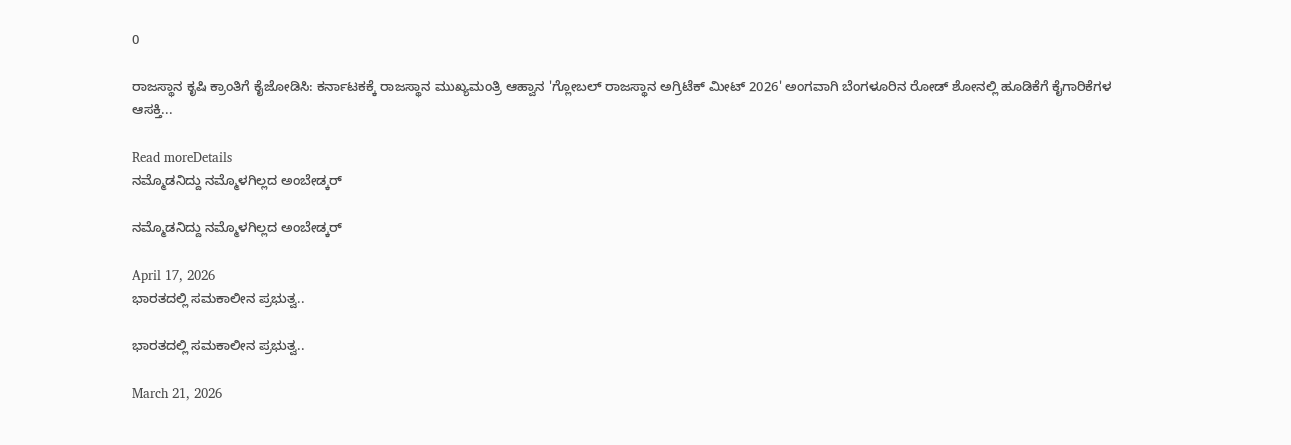0

ರಾಜಸ್ಥಾನ ಕೃಷಿ ಕ್ರಾಂತಿಗೆ ಕೈಜೋಡಿಸಿ: ಕರ್ನಾಟಕಕ್ಕೆ ರಾಜಸ್ಥಾನ ಮುಖ್ಯಮಂತ್ರಿ ಆಹ್ವಾನ 'ಗ್ಲೋಬಲ್ ರಾಜಸ್ಥಾನ ಅಗ್ರಿಟೆಕ್ ಮೀಟ್ 2026' ಅಂಗವಾಗಿ ಬೆಂಗಳೂರಿನ ರೋಡ್ ಶೋನಲ್ಲಿ ಹೂಡಿಕೆಗೆ ಕೈಗಾರಿಕೆಗಳ ಆಸಕ್ತಿ...

Read moreDetails
ನಮ್ಮೊಡನಿದ್ದು ನಮ್ಮೊಳಗಿಲ್ಲದ ಅಂಬೇಡ್ಕರ್

ನಮ್ಮೊಡನಿದ್ದು ನಮ್ಮೊಳಗಿಲ್ಲದ ಅಂಬೇಡ್ಕರ್

April 17, 2026
ಭಾರತದಲ್ಲಿ ಸಮಕಾಲೀನ ಪ್ರಭುತ್ವ..

ಭಾರತದಲ್ಲಿ ಸಮಕಾಲೀನ ಪ್ರಭುತ್ವ..

March 21, 2026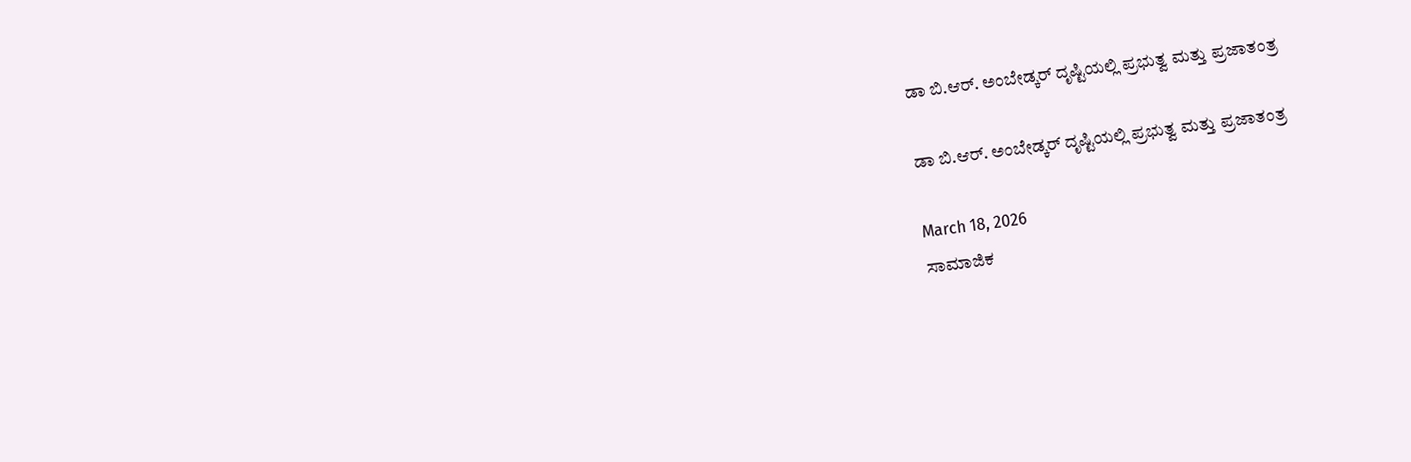ಡಾ ಬಿ.ಆರ್. ಅಂಬೇಡ್ಕರ್‌ ದೃಷ್ಟಿಯಲ್ಲಿ ಪ್ರಭುತ್ವ ಮತ್ತು ಪ್ರಜಾತಂತ್ರ

ಡಾ ಬಿ.ಆರ್. ಅಂಬೇಡ್ಕರ್‌ ದೃಷ್ಟಿಯಲ್ಲಿ ಪ್ರಭುತ್ವ ಮತ್ತು ಪ್ರಜಾತಂತ್ರ

March 18, 2026
ಸಾಮಾಜಿಕ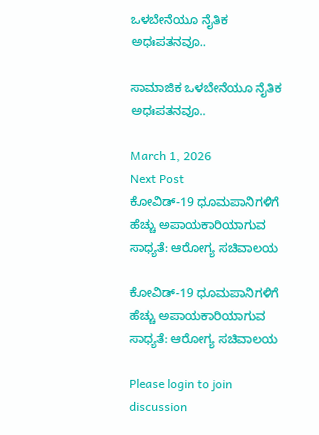ಒಳಬೇನೆಯೂ ನೈತಿಕ ಅಧಃಪತನವೂ..

ಸಾಮಾಜಿಕ ಒಳಬೇನೆಯೂ ನೈತಿಕ ಅಧಃಪತನವೂ..

March 1, 2026
Next Post
ಕೋವಿಡ್-19 ಧೂಮಪಾನಿಗಳಿಗೆ ಹೆಚ್ಚು ಅಪಾಯಕಾರಿಯಾಗುವ ಸಾಧ್ಯತೆ: ಆರೋಗ್ಯ ಸಚಿವಾಲಯ

ಕೋವಿಡ್-19 ಧೂಮಪಾನಿಗಳಿಗೆ ಹೆಚ್ಚು ಅಪಾಯಕಾರಿಯಾಗುವ ಸಾಧ್ಯತೆ: ಆರೋಗ್ಯ ಸಚಿವಾಲಯ

Please login to join discussion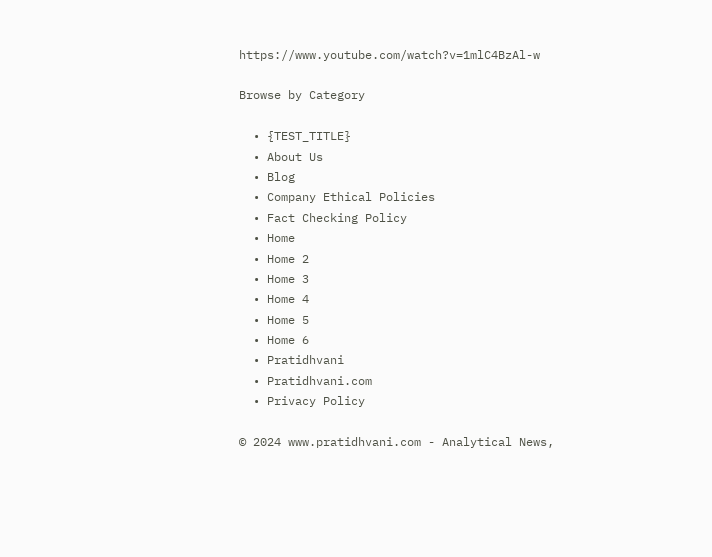https://www.youtube.com/watch?v=1mlC4BzAl-w

Browse by Category

  • {TEST_TITLE}
  • About Us
  • Blog
  • Company Ethical Policies
  • Fact Checking Policy
  • Home
  • Home 2
  • Home 3
  • Home 4
  • Home 5
  • Home 6
  • Pratidhvani
  • Pratidhvani.com
  • Privacy Policy

© 2024 www.pratidhvani.com - Analytical News,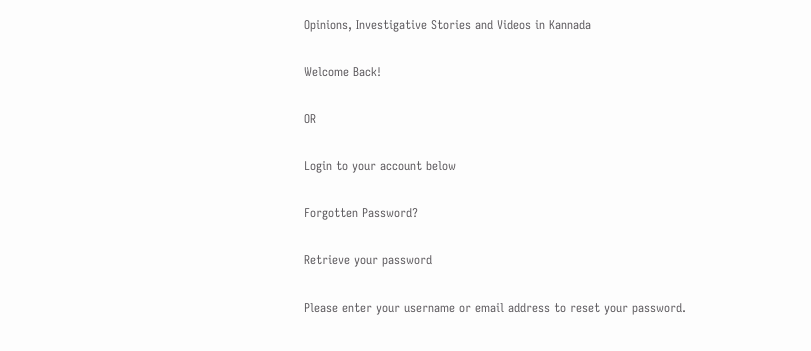Opinions, Investigative Stories and Videos in Kannada

Welcome Back!

OR

Login to your account below

Forgotten Password?

Retrieve your password

Please enter your username or email address to reset your password.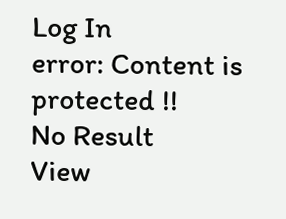Log In
error: Content is protected !!
No Result
View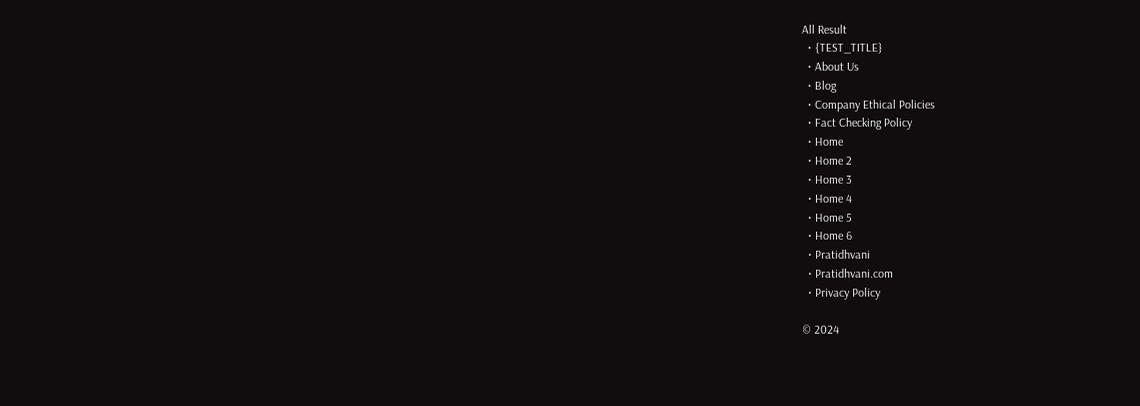All Result
  • {TEST_TITLE}
  • About Us
  • Blog
  • Company Ethical Policies
  • Fact Checking Policy
  • Home
  • Home 2
  • Home 3
  • Home 4
  • Home 5
  • Home 6
  • Pratidhvani
  • Pratidhvani.com
  • Privacy Policy

© 2024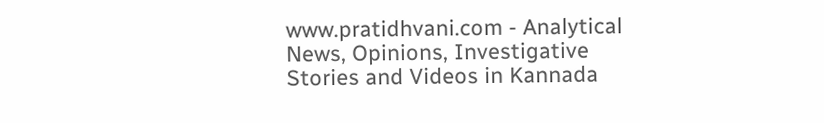www.pratidhvani.com - Analytical News, Opinions, Investigative Stories and Videos in Kannada